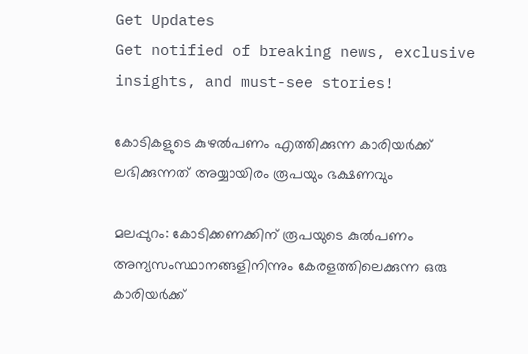Get Updates
Get notified of breaking news, exclusive insights, and must-see stories!

കോടികളുടെ കുഴല്‍പണം എത്തിക്കുന്ന കാരിയര്‍ക്ക് ലഭിക്കുന്നത് അയ്യായിരം രൂപയും ഭക്ഷണവും

മലപ്പുറം: കോടിക്കണക്കിന് രൂപയുടെ കുല്‍പണം അന്യസംസ്ഥാനങ്ങളിനിന്നും കേരളത്തിലെക്കുന്ന ഒരു കാരിയര്‍ക്ക്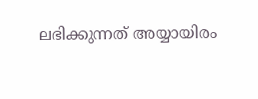ലഭിക്കുന്നത് അയ്യായിരം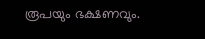രൂപയും ഭക്ഷണവും.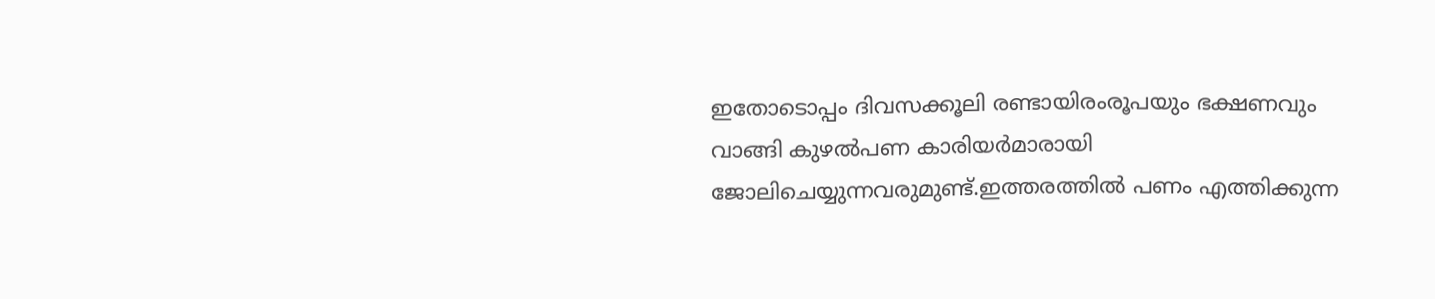ഇതോടൊപ്പം ദിവസക്കൂലി രണ്ടായിരംരൂപയും ഭക്ഷണവും വാങ്ങി കുഴല്‍പണ കാരിയര്‍മാരായി ജോലിചെയ്യുന്നവരുമുണ്ട്.ഇത്തരത്തില്‍ പണം എത്തിക്കുന്ന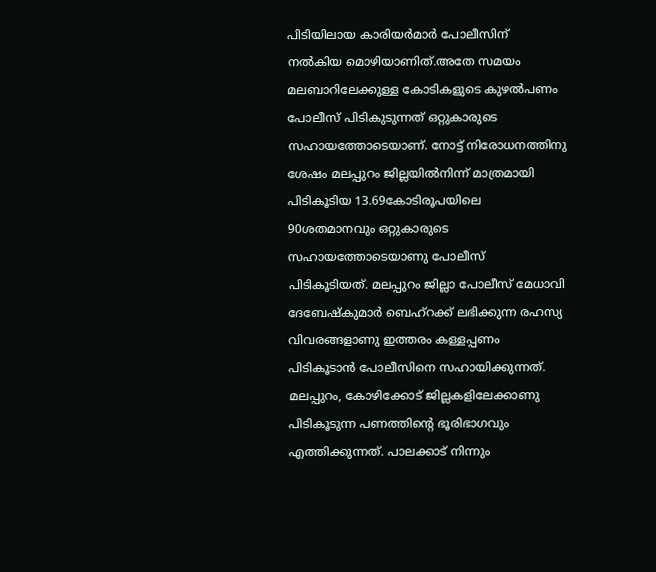പിടിയിലായ കാരിയര്‍മാര്‍ പോലീസിന് നല്‍കിയ മൊഴിയാണിത്.അതേ സമയം മലബാറിലേക്കുള്ള കോടികളുടെ കുഴല്‍പണം പോലീസ് പിടികുടുന്നത് ഒറ്റുകാരുടെ സഹായത്തോടെയാണ്. നോട്ട് നിരോധനത്തിനു ശേഷം മലപ്പുറം ജില്ലയില്‍നിന്ന് മാത്രമായി പിടികൂടിയ 13.69കോടിരൂപയിലെ 90ശതമാനവും ഒറ്റുകാരുടെ സഹായത്തോടെയാണു പോലീസ് പിടികൂടിയത്. മലപ്പുറം ജില്ലാ പോലീസ് മേധാവി ദേബേഷ്‌കുമാര്‍ ബെഹ്‌റക്ക് ലഭിക്കുന്ന രഹസ്യ വിവരങ്ങളാണു ഇത്തരം കള്ളപ്പണം പിടികൂടാന്‍ പോലീസിനെ സഹായിക്കുന്നത്. മലപ്പുറം, കോഴിക്കോട് ജില്ലകളിലേക്കാണു പിടികൂടുന്ന പണത്തിന്റെ ഭൂരിഭാഗവും എത്തിക്കുന്നത്. പാലക്കാട് നിന്നും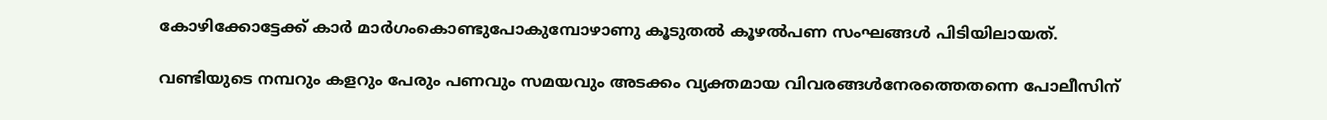കോഴിക്കോട്ടേക്ക് കാര്‍ മാര്‍ഗംകൊണ്ടുപോകുമ്പോഴാണു കൂടുതല്‍ കൂഴല്‍പണ സംഘങ്ങള്‍ പിടിയിലായത്.

വണ്ടിയുടെ നമ്പറും കളറും പേരും പണവും സമയവും അടക്കം വ്യക്തമായ വിവരങ്ങള്‍നേരത്തെതന്നെ പോലീസിന്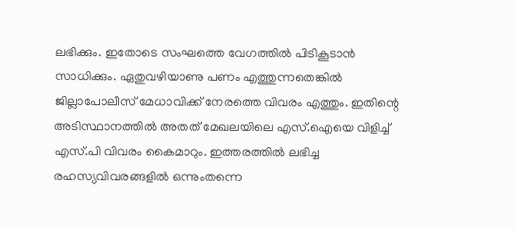ലഭിക്കും. ഇതോടെ സംഘത്തെ വേഗത്തില്‍ പിടികൂടാന്‍ സാധിക്കും. ഏതുവഴിയാണു പണം എത്തുന്നതെങ്കില്‍ ജില്ലാപോലീസ് മേധാവിക്ക് നേരത്തെ വിവരം എത്തും. ഇതിന്റെ അടിസ്ഥാനത്തില്‍ അതത് മേഖലയിലെ എസ്.ഐയെ വിളിച്ച് എസ്.പി വിവരം കൈമാറും. ഇത്തരത്തില്‍ ലഭിച്ച രഹസ്യവിവരങ്ങളില്‍ ഒന്നുംതന്നെ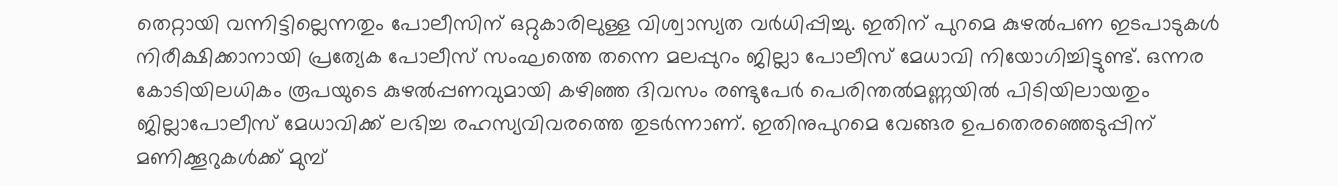തെറ്റായി വന്നിട്ടില്ലെന്നതും പോലീസിന് ഒറ്റുകാരിലുള്ള വിശ്വാസ്യത വര്‍ധിപ്പിച്ചു. ഇതിന് പുറമെ കുഴല്‍പണ ഇടപാടുകള്‍ നിരീക്ഷിക്കാനായി പ്രത്യേക പോലീസ് സംഘത്തെ തന്നെ മലപ്പുറം ജില്ലാ പോലീസ് മേധാവി നിയോഗിച്ചിട്ടുണ്ട്. ഒന്നര കോടിയിലധികം രൂപയുടെ കുഴല്‍പ്പണവുമായി കഴിഞ്ഞ ദിവസം രണ്ടുപേര്‍ പെരിന്തല്‍മണ്ണയില്‍ പിടിയിലായതും ജില്ലാപോലീസ് മേധാവിക്ക് ലഭിച്ച രഹസ്യവിവരത്തെ തുടര്‍ന്നാണ്. ഇതിനുപുറമെ വേങ്ങര ഉപതെരഞ്ഞെടുപ്പിന് മണിക്കൂറുകള്‍ക്ക് മുമ്പ്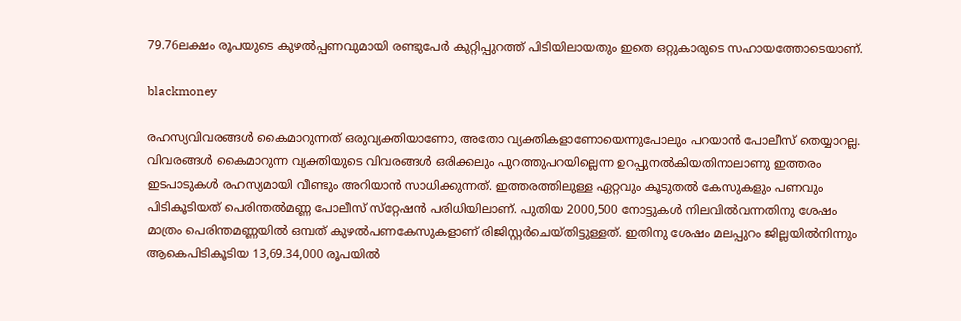79.76ലക്ഷം രൂപയുടെ കുഴല്‍പ്പണവുമായി രണ്ടുപേര്‍ കുറ്റിപ്പുറത്ത് പിടിയിലായതും ഇതെ ഒറ്റുകാരുടെ സഹായത്തോടെയാണ്.

blackmoney

രഹസ്യവിവരങ്ങള്‍ കൈമാറുന്നത് ഒരുവ്യക്തിയാണോ, അതോ വ്യക്തികളാണോയെന്നുപോലും പറയാന്‍ പോലീസ് തെയ്യാറല്ല. വിവരങ്ങള്‍ കൈമാറുന്ന വ്യക്തിയുടെ വിവരങ്ങള്‍ ഒരിക്കലും പുറത്തുപറയില്ലെന്ന ഉറപ്പുനല്‍കിയതിനാലാണു ഇത്തരം ഇടപാടുകള്‍ രഹസ്യമായി വീണ്ടും അറിയാന്‍ സാധിക്കുന്നത്. ഇത്തരത്തിലുള്ള ഏറ്റവും കൂടുതല്‍ കേസുകളും പണവും പിടികൂടിയത് പെരിന്തല്‍മണ്ണ പോലീസ് സ്‌റ്റേഷന്‍ പരിധിയിലാണ്. പുതിയ 2000,500 നോട്ടുകള്‍ നിലവില്‍വന്നതിനു ശേഷം മാത്രം പെരിന്തമണ്ണയില്‍ ഒമ്പത് കുഴല്‍പണകേസുകളാണ് രിജിസ്റ്റര്‍ചെയ്തിട്ടുള്ളത്. ഇതിനു ശേഷം മലപ്പുറം ജില്ലയില്‍നിന്നും ആകെപിടികൂടിയ 13,69.34,000 രൂപയില്‍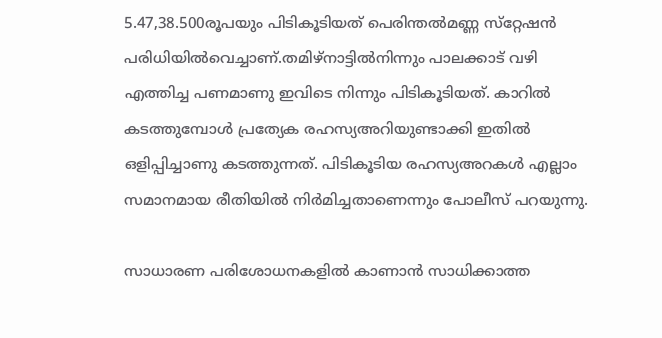5.47,38.500രൂപയും പിടികൂടിയത് പെരിന്തല്‍മണ്ണ സ്‌റ്റേഷന്‍ പരിധിയില്‍വെച്ചാണ്.തമിഴ്‌നാട്ടില്‍നിന്നും പാലക്കാട് വഴി എത്തിച്ച പണമാണു ഇവിടെ നിന്നും പിടികൂടിയത്. കാറില്‍ കടത്തുമ്പോള്‍ പ്രത്യേക രഹസ്യഅറിയുണ്ടാക്കി ഇതില്‍ ഒളിപ്പിച്ചാണു കടത്തുന്നത്. പിടികൂടിയ രഹസ്യഅറകള്‍ എല്ലാം സമാനമായ രീതിയില്‍ നിര്‍മിച്ചതാണെന്നും പോലീസ് പറയുന്നു.

സാധാരണ പരിശോധനകളില്‍ കാണാന്‍ സാധിക്കാത്ത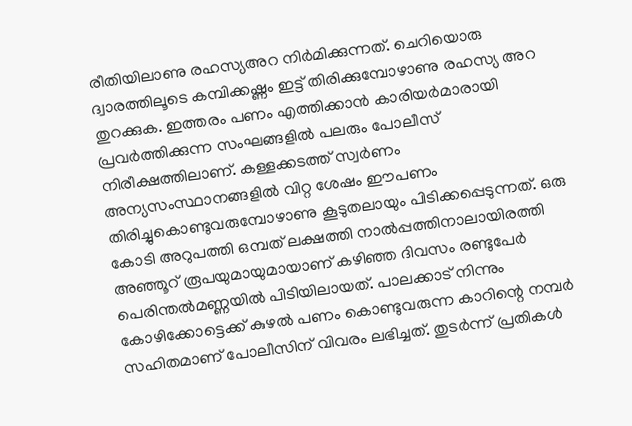രീതിയിലാണു രഹസ്യഅറ നിര്‍മിക്കുന്നത്. ചെറിയൊരു ദ്വാരത്തിലൂടെ കമ്പിക്കഷ്ണം ഇട്ട് തിരിക്കുമ്പോഴാണു രഹസ്യ അറ തുറക്കുക. ഇത്തരം പണം എത്തിക്കാന്‍ കാരിയര്‍മാരായി പ്രവര്‍ത്തിക്കുന്ന സംഘങ്ങളില്‍ പലരും പോലീസ് നിരീക്ഷത്തിലാണ്. കള്ളക്കടത്ത് സ്വര്‍ണം അന്യസംസ്ഥാനങ്ങളില്‍ വിറ്റ ശേഷം ഈപണം തിരിച്ചുകൊണ്ടുവരുമ്പോഴാണു കൂടുതലായും പിടിക്കപ്പെടുന്നത്. ഒരു കോടി അറുപത്തി ഒമ്പത് ലക്ഷത്തി നാല്‍പ്പത്തിനാലായിരത്തി അഞ്ഞൂറ് രൂപയുമായുമായാണ് കഴിഞ്ഞ ദിവസം രണ്ടുപേര്‍ പെരിന്തല്‍മണ്ണയില്‍ പിടിയിലായത്. പാലക്കാട് നിന്നും കോഴിക്കോട്ടെക്ക് കുഴല്‍ പണം കൊണ്ടുവരുന്ന കാറിന്റെ നമ്പര്‍ സഹിതമാണ് പോലീസിന് വിവരം ലഭിച്ചത്. തുടര്‍ന്ന് പ്രതികള്‍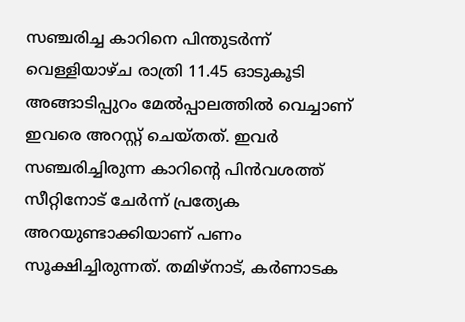സഞ്ചരിച്ച കാറിനെ പിന്തുടര്‍ന്ന് വെള്ളിയാഴ്ച രാത്രി 11.45 ഓടുകൂടി അങ്ങാടിപ്പുറം മേല്‍പ്പാലത്തില്‍ വെച്ചാണ് ഇവരെ അറസ്റ്റ് ചെയ്തത്. ഇവര്‍ സഞ്ചരിച്ചിരുന്ന കാറിന്റെ പിന്‍വശത്ത് സീറ്റിനോട് ചേര്‍ന്ന് പ്രത്യേക അറയുണ്ടാക്കിയാണ് പണം സൂക്ഷിച്ചിരുന്നത്. തമിഴ്‌നാട്, കര്‍ണാടക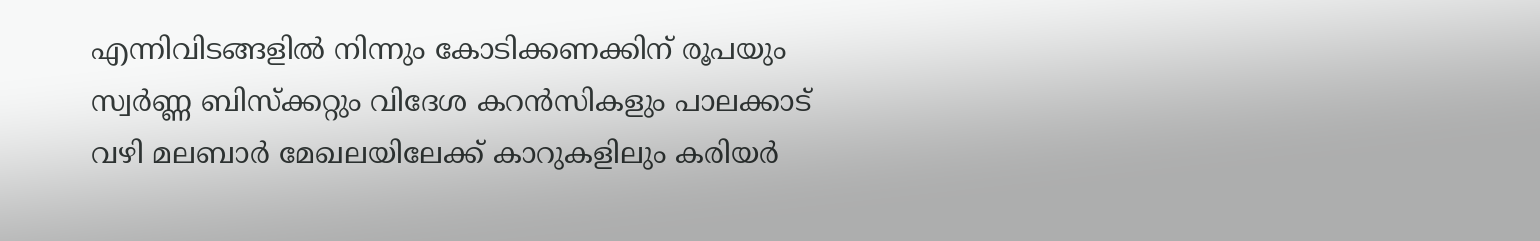എന്നിവിടങ്ങളില്‍ നിന്നും കോടിക്കണക്കിന് രൂപയും സ്വര്‍ണ്ണ ബിസ്‌ക്കറ്റും വിദേശ കറന്‍സികളും പാലക്കാട് വഴി മലബാര്‍ മേഖലയിലേക്ക് കാറുകളിലും കരിയര്‍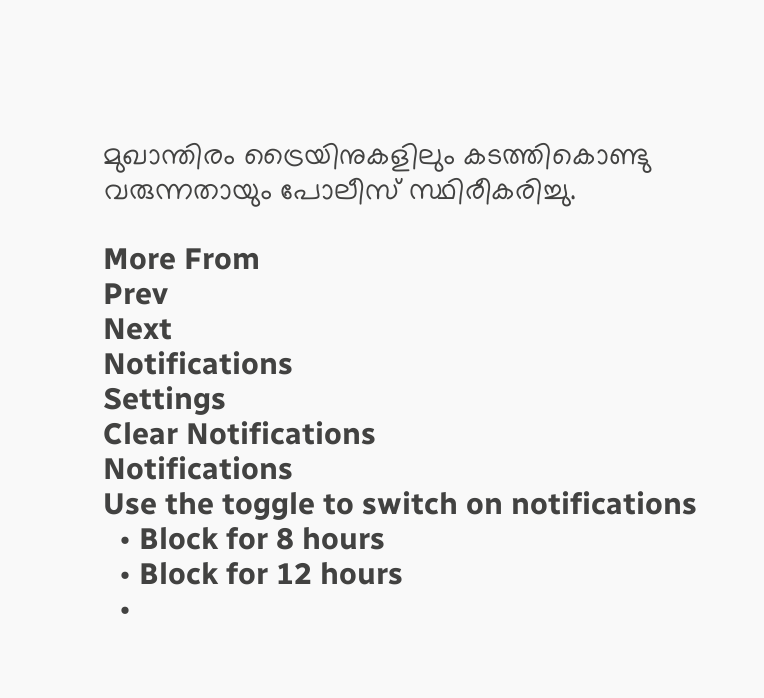മുഖാന്തിരം ട്രൈയിനുകളിലും കടത്തികൊണ്ടു വരുന്നതായും പോലീസ് സ്ഥിരീകരിച്ചു.

More From
Prev
Next
Notifications
Settings
Clear Notifications
Notifications
Use the toggle to switch on notifications
  • Block for 8 hours
  • Block for 12 hours
  •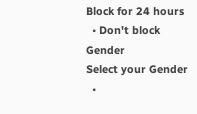Block for 24 hours
  • Don't block
Gender
Select your Gender
  •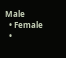Male
  • Female
  •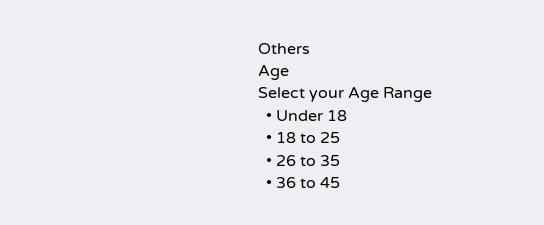Others
Age
Select your Age Range
  • Under 18
  • 18 to 25
  • 26 to 35
  • 36 to 45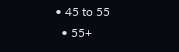• 45 to 55
  • 55+